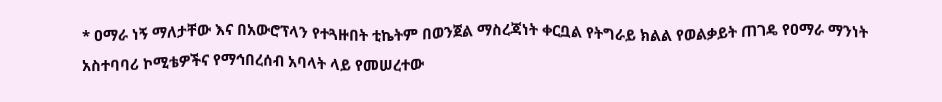* ዐማራ ነኝ ማለታቸው እና በአውሮፕላን የተጓዙበት ቲኬትም በወንጀል ማስረጃነት ቀርቧል የትግራይ ክልል የወልቃይት ጠገዴ የዐማራ ማንነት አስተባባሪ ኮሚቴዎችና የማኅበረሰብ አባላት ላይ የመሠረተው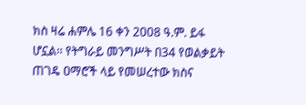ክስ ዛሬ ሐምሌ 16 ቀን 2008 ዓ.ም. ይፋ ሆኗል፡፡ የትግራይ መንግሥት በ34 የወልቃይት ጠገዴ ዐማሮች ላይ የመሠረተው ክስና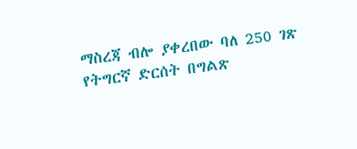ማስረጃ ብሎ ያቀረበው ባለ 250 ገጽ የትግርኛ ድርሰት በግልጽ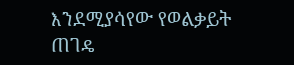እንደሚያሳየው የወልቃይት ጠገዴ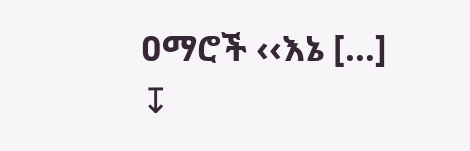ዐማሮች ‹‹እኔ […]
↧